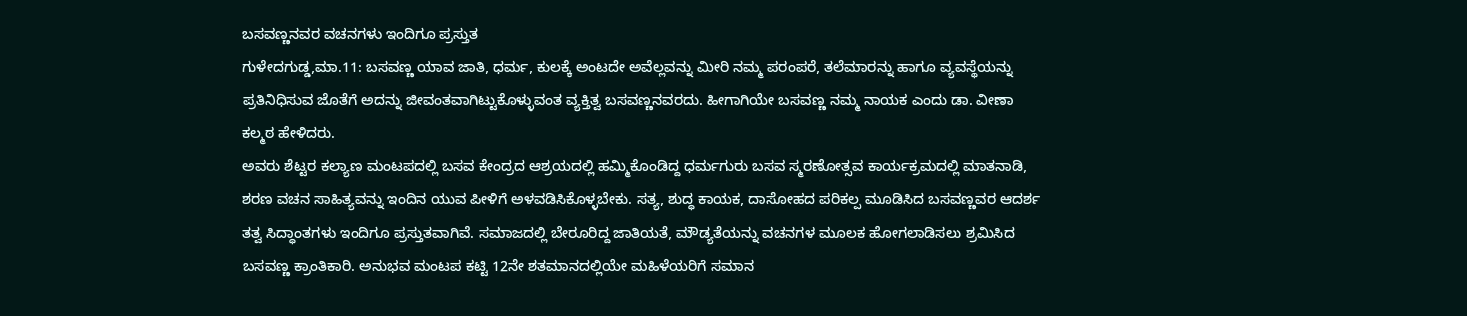ಬಸವಣ್ಣನವರ ವಚನಗಳು ಇಂದಿಗೂ ಪ್ರಸ್ತುತ
ಗುಳೇದಗುಡ್ಡ,ಮಾ.11: ಬಸವಣ್ಣ ಯಾವ ಜಾತಿ, ಧರ್ಮ, ಕುಲಕ್ಕೆ ಅಂಟದೇ ಅವೆಲ್ಲವನ್ನು ಮೀರಿ ನಮ್ಮ ಪರಂಪರೆ, ತಲೆಮಾರನ್ನು ಹಾಗೂ ವ್ಯವಸ್ಥೆಯನ್ನು ಪ್ರತಿನಿಧಿಸುವ ಜೊತೆಗೆ ಅದನ್ನು ಜೀವಂತವಾಗಿಟ್ಟುಕೊಳ್ಳುವಂತ ವ್ಯಕ್ತಿತ್ವ ಬಸವಣ್ಣನವರದು. ಹೀಗಾಗಿಯೇ ಬಸವಣ್ಣ ನಮ್ಮ ನಾಯಕ ಎಂದು ಡಾ. ವೀಣಾ ಕಲ್ಮಠ ಹೇಳಿದರು.
ಅವರು ಶೆಟ್ಟರ ಕಲ್ಯಾಣ ಮಂಟಪದಲ್ಲಿ ಬಸವ ಕೇಂದ್ರದ ಆಶ್ರಯದಲ್ಲಿ ಹಮ್ಮಿಕೊಂಡಿದ್ದ ಧರ್ಮಗುರು ಬಸವ ಸ್ಮರಣೋತ್ಸವ ಕಾರ್ಯಕ್ರಮದಲ್ಲಿ ಮಾತನಾಡಿ, ಶರಣ ವಚನ ಸಾಹಿತ್ಯವನ್ನು ಇಂದಿನ ಯುವ ಪೀಳಿಗೆ ಅಳವಡಿಸಿಕೊಳ್ಳಬೇಕು. ಸತ್ಯ, ಶುದ್ಧ ಕಾಯಕ, ದಾಸೋಹದ ಪರಿಕಲ್ಪ ಮೂಡಿಸಿದ ಬಸವಣ್ಣವರ ಆದರ್ಶ ತತ್ವ ಸಿದ್ಧಾಂತಗಳು ಇಂದಿಗೂ ಪ್ರಸ್ತುತವಾಗಿವೆ. ಸಮಾಜದಲ್ಲಿ ಬೇರೂರಿದ್ದ ಜಾತಿಯತೆ, ಮೌಡ್ಯತೆಯನ್ನು ವಚನಗಳ ಮೂಲಕ ಹೋಗಲಾಡಿಸಲು ಶ್ರಮಿಸಿದ ಬಸವಣ್ಣ ಕ್ರಾಂತಿಕಾರಿ. ಅನುಭವ ಮಂಟಪ ಕಟ್ಟಿ 12ನೇ ಶತಮಾನದಲ್ಲಿಯೇ ಮಹಿಳೆಯರಿಗೆ ಸಮಾನ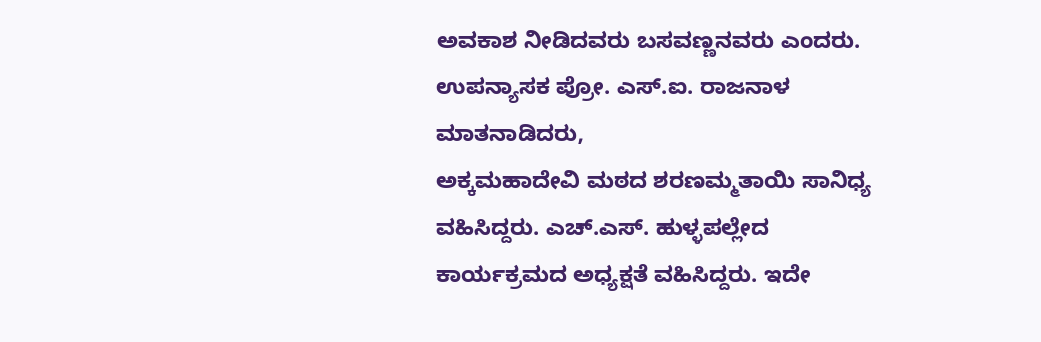ಅವಕಾಶ ನೀಡಿದವರು ಬಸವಣ್ಣನವರು ಎಂದರು.
ಉಪನ್ಯಾಸಕ ಪ್ರೋ. ಎಸ್.ಐ. ರಾಜನಾಳ ಮಾತನಾಡಿದರು,
ಅಕ್ಕಮಹಾದೇವಿ ಮಠದ ಶರಣಮ್ಮತಾಯಿ ಸಾನಿಧ್ಯ ವಹಿಸಿದ್ದರು. ಎಚ್.ಎಸ್. ಹುಳ್ಳಪಲ್ಲೇದ ಕಾರ್ಯಕ್ರಮದ ಅಧ್ಯಕ್ಷತೆ ವಹಿಸಿದ್ದರು. ಇದೇ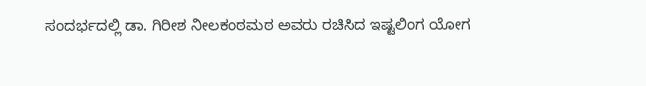ಸಂದರ್ಭದಲ್ಲಿ ಡಾ. ಗಿರೀಶ ನೀಲಕಂಠಮಠ ಅವರು ರಚಿಸಿದ ಇಷ್ಟಲಿಂಗ ಯೋಗ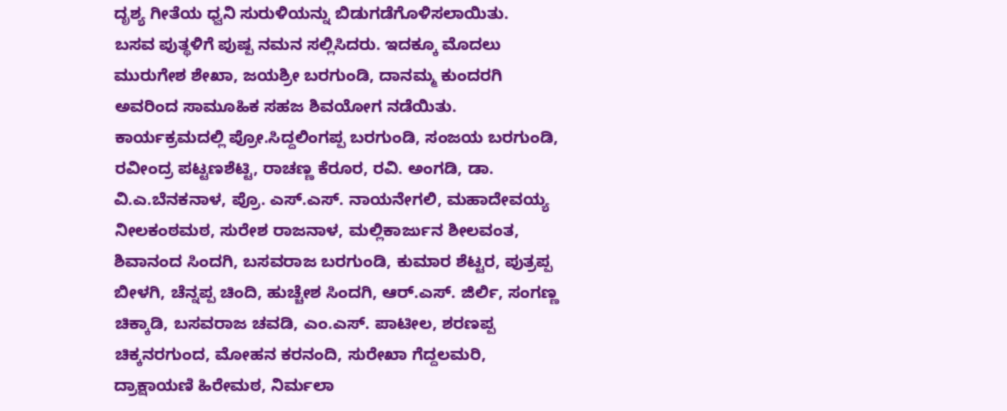ದೃಶ್ಯ ಗೀತೆಯ ಧ್ವನಿ ಸುರುಳಿಯನ್ನು ಬಿಡುಗಡೆಗೊಳಿಸಲಾಯಿತು.
ಬಸವ ಪುತ್ಥಳಿಗೆ ಪುಷ್ಪ ನಮನ ಸಲ್ಲಿಸಿದರು. ಇದಕ್ಕೂ ಮೊದಲು ಮುರುಗೇಶ ಶೇಖಾ, ಜಯಶ್ರೀ ಬರಗುಂಡಿ, ದಾನಮ್ಮ ಕುಂದರಗಿ ಅವರಿಂದ ಸಾಮೂಹಿಕ ಸಹಜ ಶಿವಯೋಗ ನಡೆಯಿತು.
ಕಾರ್ಯಕ್ರಮದಲ್ಲಿ ಪ್ರೋ.ಸಿದ್ದಲಿಂಗಪ್ಪ ಬರಗುಂಡಿ, ಸಂಜಯ ಬರಗುಂಡಿ, ರವೀಂದ್ರ ಪಟ್ಟಣಶೆಟ್ಟಿ, ರಾಚಣ್ಣ ಕೆರೂರ, ರವಿ. ಅಂಗಡಿ, ಡಾ. ವಿ.ಎ.ಬೆನಕನಾಳ, ಪ್ರೊ. ಎಸ್.ಎಸ್. ನಾಯನೇಗಲಿ, ಮಹಾದೇವಯ್ಯ ನೀಲಕಂಠಮಠ, ಸುರೇಶ ರಾಜನಾಳ, ಮಲ್ಲಿಕಾರ್ಜುನ ಶೀಲವಂತ, ಶಿವಾನಂದ ಸಿಂದಗಿ, ಬಸವರಾಜ ಬರಗುಂಡಿ, ಕುಮಾರ ಶೆಟ್ಟರ, ಪುತ್ರಪ್ಪ ಬೀಳಗಿ, ಚೆನ್ನಪ್ಪ ಚಿಂದಿ, ಹುಚ್ಚೇಶ ಸಿಂದಗಿ, ಆರ್.ಎಸ್. ಜಿರ್ಲಿ, ಸಂಗಣ್ಣ ಚಿಕ್ಕಾಡಿ, ಬಸವರಾಜ ಚವಡಿ, ಎಂ.ಎಸ್. ಪಾಟೀಲ, ಶರಣಪ್ಪ ಚಿಕ್ಕನರಗುಂದ, ಮೋಹನ ಕರನಂದಿ, ಸುರೇಖಾ ಗೆದ್ದಲಮರಿ, ದ್ರಾಕ್ಷಾಯಣಿ ಹಿರೇಮಠ, ನಿರ್ಮಲಾ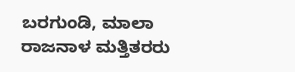ಬರಗುಂಡಿ, ಮಾಲಾ ರಾಜನಾಳ ಮತ್ತಿತರರು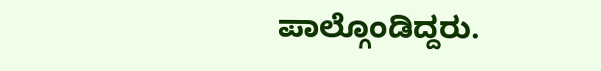ಪಾಲ್ಗೊಂಡಿದ್ದರು.